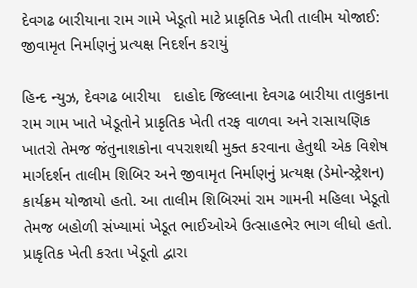દેવગઢ બારીયાના રામ ગામે ખેડૂતો માટે પ્રાકૃતિક ખેતી તાલીમ યોજાઈ: જીવામૃત નિર્માણનું પ્રત્યક્ષ નિદર્શન કરાયું

હિન્દ ન્યુઝ, દેવગઢ બારીયા   દાહોદ જિલ્લાના દેવગઢ બારીયા તાલુકાના રામ ગામ ખાતે ખેડૂતોને પ્રાકૃતિક ખેતી તરફ વાળવા અને રાસાયણિક ખાતરો તેમજ જંતુનાશકોના વપરાશથી મુક્ત કરવાના હેતુથી એક વિશેષ માર્ગદર્શન તાલીમ શિબિર અને જીવામૃત નિર્માણનું પ્રત્યક્ષ (ડેમોન્સ્ટ્રેશન) કાર્યક્રમ યોજાયો હતો. આ તાલીમ શિબિરમાં રામ ગામની મહિલા ખેડૂતો તેમજ બહોળી સંખ્યામાં ખેડૂત ભાઈઓએ ઉત્સાહભેર ભાગ લીધો હતો. પ્રાકૃતિક ખેતી કરતા ખેડૂતો દ્વારા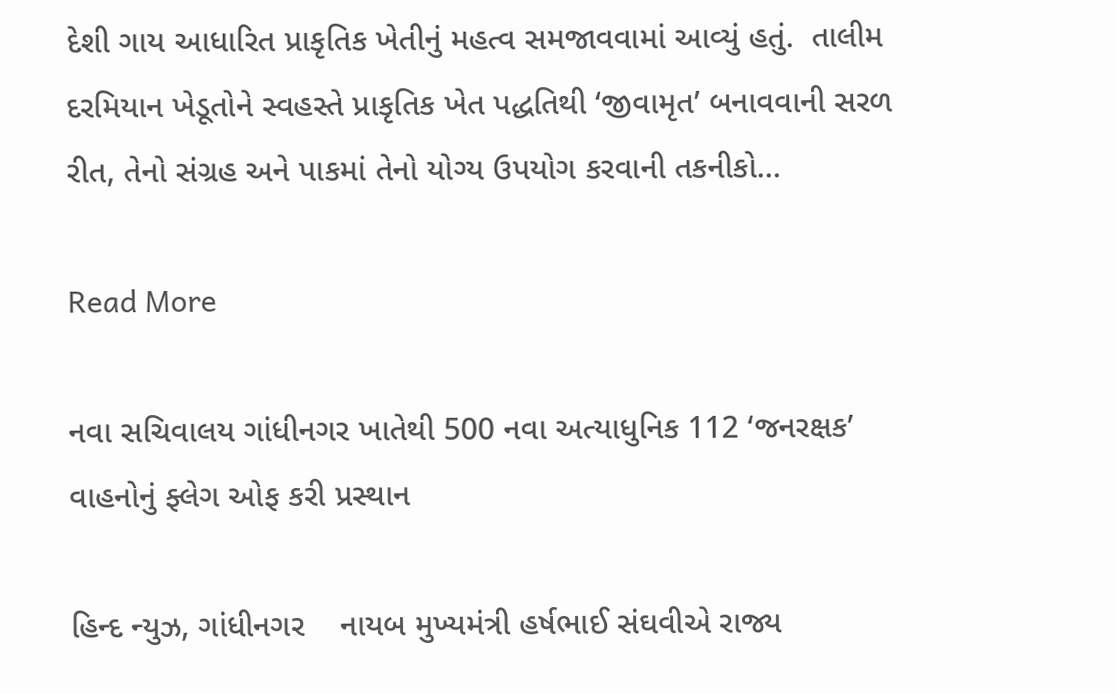દેશી ગાય આધારિત પ્રાકૃતિક ખેતીનું મહત્વ સમજાવવામાં આવ્યું હતું.  તાલીમ દરમિયાન ખેડૂતોને સ્વહસ્તે પ્રાકૃતિક ખેત પદ્ધતિથી ‘જીવામૃત’ બનાવવાની સરળ રીત, તેનો સંગ્રહ અને પાકમાં તેનો યોગ્ય ઉપયોગ કરવાની તકનીકો…

Read More

નવા સચિવાલય ગાંધીનગર ખાતેથી 500 નવા અત્યાધુનિક 112 ‘જનરક્ષક’ વાહનોનું ફ્લેગ ઓફ કરી પ્રસ્થાન

હિન્દ ન્યુઝ, ગાંધીનગર    નાયબ મુખ્યમંત્રી હર્ષભાઈ સંઘવીએ રાજ્ય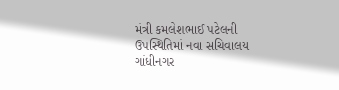મંત્રી કમલેશભાઈ પટેલની ઉપસ્થિતિમાં નવા સચિવાલય ગાંધીનગર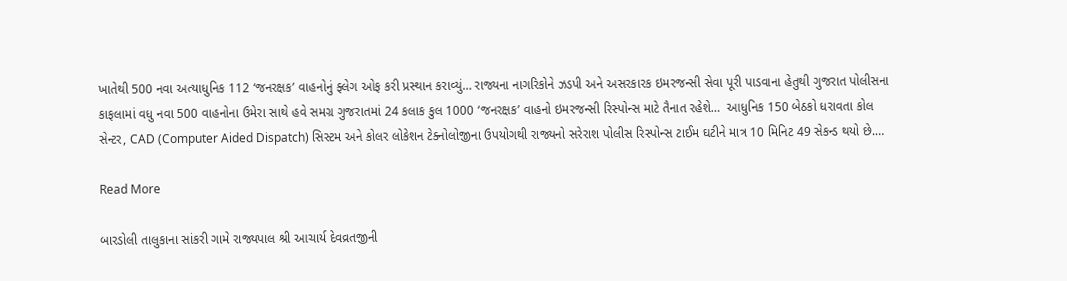ખાતેથી 500 નવા અત્યાધુનિક 112 ‘જનરક્ષક’ વાહનોનું ફ્લેગ ઓફ કરી પ્રસ્થાન કરાવ્યું… રાજ્યના નાગરિકોને ઝડપી અને અસરકારક ઇમરજન્સી સેવા પૂરી પાડવાના હેતુથી ગુજરાત પોલીસના કાફલામાં વધુ નવા 500 વાહનોના ઉમેરા સાથે હવે સમગ્ર ગુજરાતમાં 24 કલાક કુલ 1000 ‘જનરક્ષક’ વાહનો ઇમરજન્સી રિસ્પોન્સ માટે તૈનાત રહેશે…  આધુનિક 150 બેઠકો ધરાવતા કોલ સેન્ટર, CAD (Computer Aided Dispatch) સિસ્ટમ અને કોલર લોકેશન ટેક્નોલોજીના ઉપયોગથી રાજ્યનો સરેરાશ પોલીસ રિસ્પોન્સ ટાઈમ ઘટીને માત્ર 10 મિનિટ 49 સેકન્ડ થયો છે.…

Read More

બારડોલી તાલુકાના સાંકરી ગામે રાજ્યપાલ શ્રી આચાર્ય દેવવ્રતજીની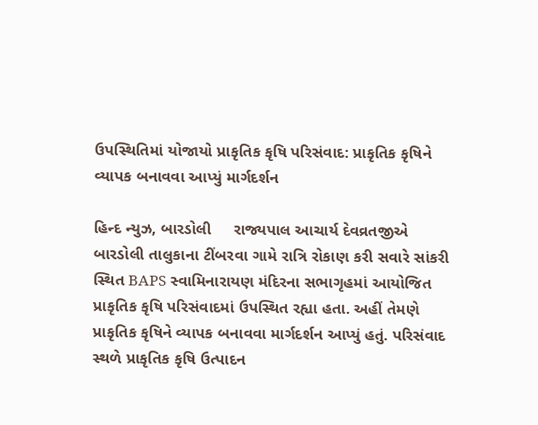ઉપસ્થિતિમાં યોજાયો પ્રાકૃતિક કૃષિ પરિસંવાદ: પ્રાકૃતિક કૃષિને વ્યાપક બનાવવા આપ્યું માર્ગદર્શન

હિન્દ ન્યુઝ, બારડોલી     રાજ્યપાલ આચાર્ય દેવવ્રતજીએ બારડોલી તાલુકાના ટીંબરવા ગામે રાત્રિ રોકાણ કરી સવારે સાંકરી સ્થિત BAPS સ્વામિનારાયણ મંદિરના સભાગૃહમાં આયોજિત પ્રાકૃતિક કૃષિ પરિસંવાદમાં ઉપસ્થિત રહ્યા હતા. અહીં તેમણે પ્રાકૃતિક કૃષિને વ્યાપક બનાવવા માર્ગદર્શન આપ્યું હતું. પરિસંવાદ સ્થળે પ્રાકૃતિક કૃષિ ઉત્પાદન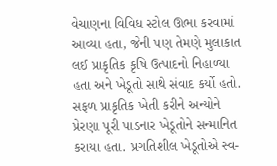વેચાણના વિવિધ સ્ટોલ ઊભા કરવામાં આવ્યા હતા, જેની પણ તેમણે મુલાકાત લઈ પ્રાકૃતિક કૃષિ ઉત્પાદનો નિહાળ્યા હતા અને ખેડૂતો સાથે સંવાદ કર્યો હતો. સફળ પ્રાકૃતિક ખેતી કરીને અન્યોને પ્રેરણા પૂરી પાડનાર ખેડૂતોને સન્માનિત કરાયા હતા. પ્રગતિશીલ ખેડૂતોએ સ્વ-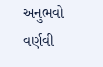અનુભવો વર્ણવી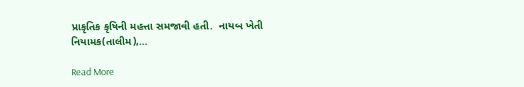પ્રાકૃતિક કૃષિની મહત્તા સમજાવી હતી.  નાયબ ખેતી નિયામક(તાલીમ),…

Read More